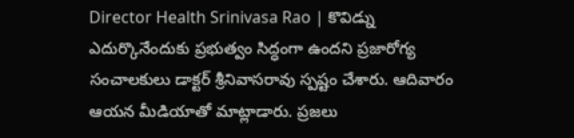Director Health Srinivasa Rao | కొవిడ్ను ఎదుర్కొనేందుకు ప్రభుత్వం సిద్ధంగా ఉందని ప్రజారోగ్య సంచాలకులు డాక్టర్ శ్రీనివాసరావు స్పష్టం చేశారు. ఆదివారం ఆయన మీడియాతో మాట్లాడారు. ప్రజలు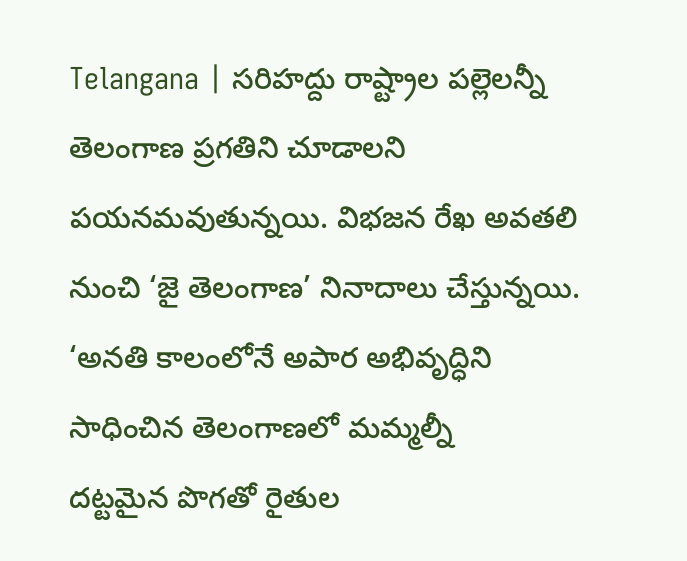Telangana | సరిహద్దు రాష్ట్రాల పల్లెలన్నీ తెలంగాణ ప్రగతిని చూడాలని పయనమవుతున్నయి. విభజన రేఖ అవతలి నుంచి ‘జై తెలంగాణ’ నినాదాలు చేస్తున్నయి. ‘అనతి కాలంలోనే అపార అభివృద్ధిని సాధించిన తెలంగాణలో మమ్మల్నీ
దట్టమైన పొగతో రైతుల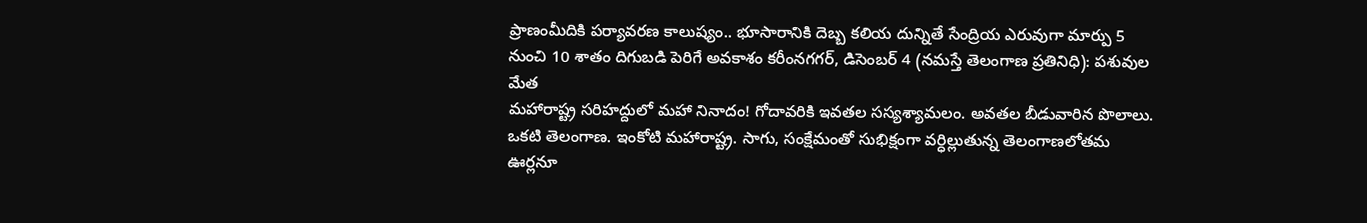ప్రాణంమీదికి పర్యావరణ కాలుష్యం.. భూసారానికి దెబ్బ కలియ దున్నితే సేంద్రియ ఎరువుగా మార్పు 5 నుంచి 10 శాతం దిగుబడి పెరిగే అవకాశం కరీంనగగర్, డిసెంబర్ 4 (నమస్తే తెలంగాణ ప్రతినిధి): పశువుల మేత
మహారాష్ట్ర సరిహద్దులో మహా నినాదం! గోదావరికి ఇవతల సస్యశ్యామలం. అవతల బీడువారిన పొలాలు. ఒకటి తెలంగాణ. ఇంకోటి మహారాష్ట్ర. సాగు, సంక్షేమంతో సుభిక్షంగా వర్ధిల్లుతున్న తెలంగాణలోతమ ఊర్లనూ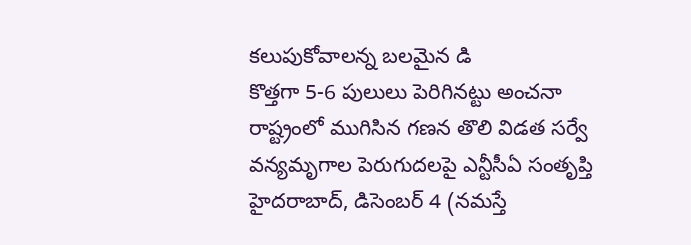కలుపుకోవాలన్న బలమైన డి
కొత్తగా 5-6 పులులు పెరిగినట్టు అంచనా రాష్ట్రంలో ముగిసిన గణన తొలి విడత సర్వే వన్యమృగాల పెరుగుదలపై ఎన్టీసీఏ సంతృప్తి హైదరాబాద్, డిసెంబర్ 4 (నమస్తే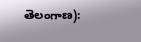తెలంగాణ):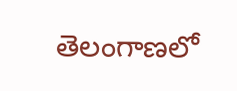తెలంగాణలో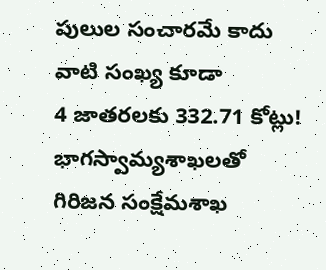పులుల సంచారమే కాదు వాటి సంఖ్య కూడా
4 జాతరలకు 332.71 కోట్లు! భాగస్వామ్యశాఖలతో గిరిజన సంక్షేమశాఖ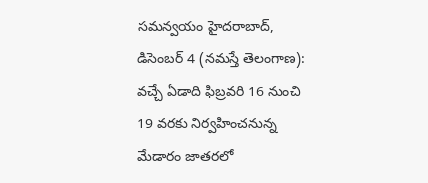సమన్వయం హైదరాబాద్, డిసెంబర్ 4 (నమస్తే తెలంగాణ): వచ్చే ఏడాది ఫిబ్రవరి 16 నుంచి 19 వరకు నిర్వహించనున్న మేడారం జాతరలో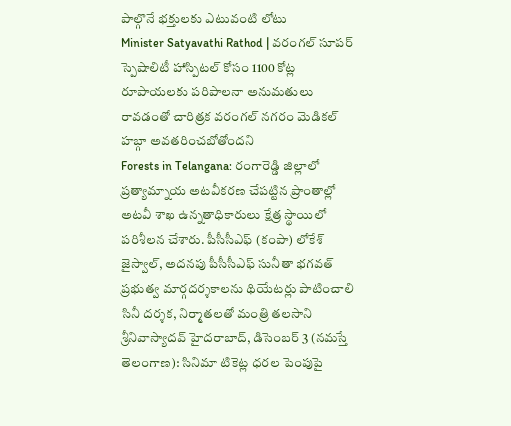పాల్గొనే భక్తులకు ఎటువంటి లోటు
Minister Satyavathi Rathod | వరంగల్ సూపర్ స్పెషాలిటీ హాస్పిటల్ కోసం 1100 కోట్ల రూపాయలకు పరిపాలనా అనుమతులు రావడంతో చారిత్రక వరంగల్ నగరం మెడికల్ హబ్గా అవతరించబోతోందని
Forests in Telangana: రంగారెడ్డి జిల్లాలో ప్రత్యామ్నాయ అటవీకరణ చేపట్టిన ప్రాంతాల్లో అటవీ శాఖ ఉన్నతాధికారులు క్షేత్ర స్థాయిలో పరిశీలన చేశారు. పీసీసీఎఫ్ (కంపా) లోకేశ్ జైస్వాల్, అదనపు పీసీసీఎఫ్ సునీతా భగవత్
ప్రభుత్వ మార్గదర్శకాలను థియేటర్లు పాటించాలి సినీ దర్శక, నిర్మాతలతో మంత్రి తలసాని శ్రీనివాస్యాదవ్ హైదరాబాద్, డిసెంబర్ 3 (నమస్తే తెలంగాణ): సినిమా టికెట్ల ధరల పెంపుపై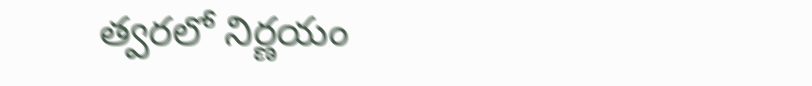త్వరలో నిర్ణయం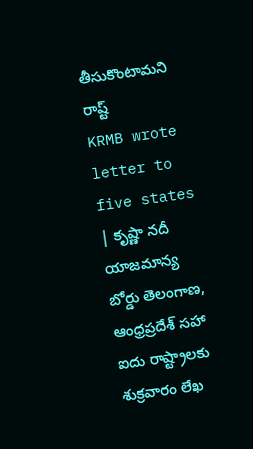తీసుకొంటామని రాష్ట్
KRMB wrote letter to five states | కృష్ణా నదీ యాజమాన్య బోర్డు తెలంగాణ, ఆంధ్రప్రదేశ్ సహా ఐదు రాష్ట్రాలకు శుక్రవారం లేఖ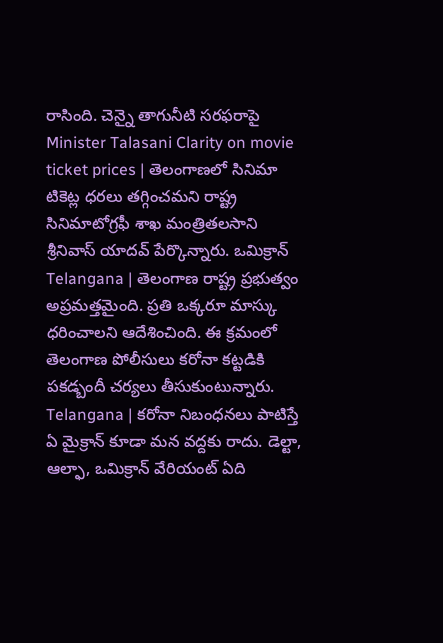రాసింది. చెన్నై తాగునీటి సరఫరాపై
Minister Talasani Clarity on movie ticket prices | తెలంగాణలో సినిమా టికెట్ల ధరలు తగ్గించమని రాష్ట్ర సినిమాటోగ్రఫీ శాఖ మంత్రితలసాని శ్రీనివాస్ యాదవ్ పేర్కొన్నారు. ఒమిక్రాన్
Telangana | తెలంగాణ రాష్ట్ర ప్రభుత్వం అప్రమత్తమైంది. ప్రతి ఒక్కరూ మాస్కు ధరించాలని ఆదేశించింది. ఈ క్రమంలో తెలంగాణ పోలీసులు కరోనా కట్టడికి పకడ్బందీ చర్యలు తీసుకుంటున్నారు.
Telangana | కరోనా నిబంధనలు పాటిస్తే ఏ మైక్రాన్ కూడా మన వద్దకు రాదు. డెల్టా, ఆల్ఫా, ఒమిక్రాన్ వేరియంట్ ఏది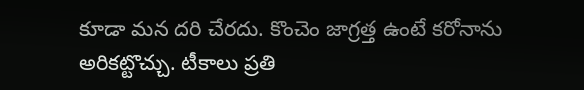కూడా మన దరి చేరదు. కొంచెం జాగ్రత్త ఉంటే కరోనాను అరికట్టొచ్చు. టీకాలు ప్రతి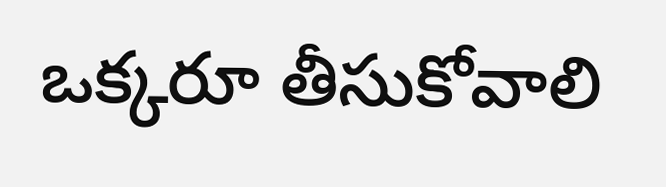ఒక్కరూ తీసుకోవాలి